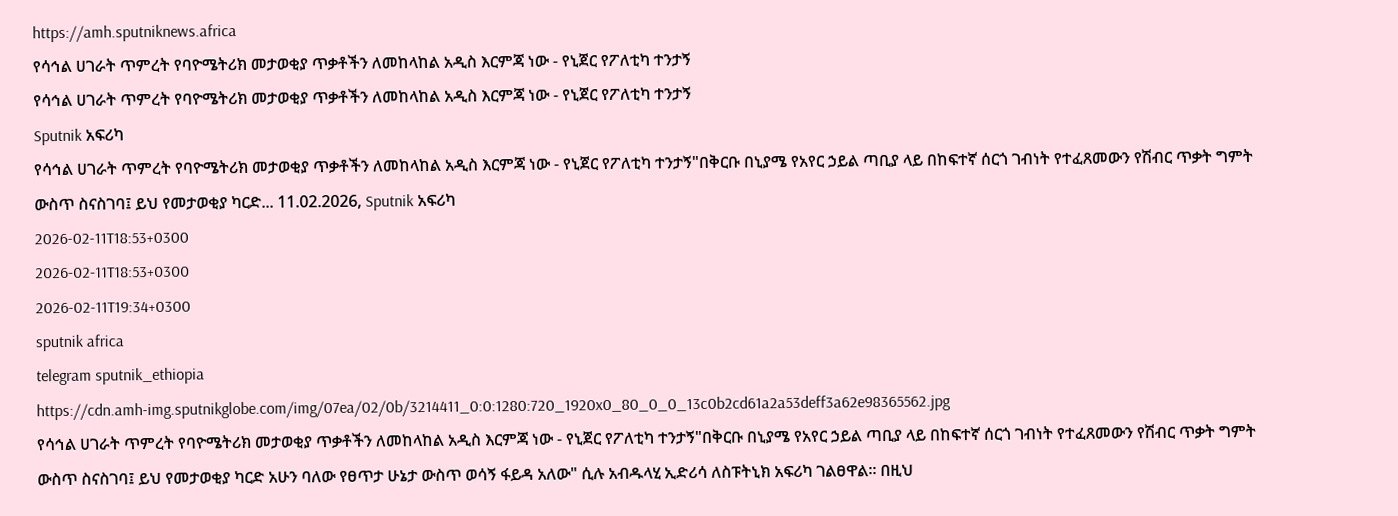https://amh.sputniknews.africa
የሳኅል ሀገራት ጥምረት የባዮሜትሪክ መታወቂያ ጥቃቶችን ለመከላከል አዲስ እርምጃ ነው - የኒጀር የፖለቲካ ተንታኝ
የሳኅል ሀገራት ጥምረት የባዮሜትሪክ መታወቂያ ጥቃቶችን ለመከላከል አዲስ እርምጃ ነው - የኒጀር የፖለቲካ ተንታኝ
Sputnik አፍሪካ
የሳኅል ሀገራት ጥምረት የባዮሜትሪክ መታወቂያ ጥቃቶችን ለመከላከል አዲስ እርምጃ ነው - የኒጀር የፖለቲካ ተንታኝ"በቅርቡ በኒያሜ የአየር ኃይል ጣቢያ ላይ በከፍተኛ ሰርጎ ገብነት የተፈጸመውን የሽብር ጥቃት ግምት ውስጥ ስናስገባ፤ ይህ የመታወቂያ ካርድ... 11.02.2026, Sputnik አፍሪካ
2026-02-11T18:53+0300
2026-02-11T18:53+0300
2026-02-11T19:34+0300
sputnik africa
telegram sputnik_ethiopia
https://cdn.amh-img.sputnikglobe.com/img/07ea/02/0b/3214411_0:0:1280:720_1920x0_80_0_0_13c0b2cd61a2a53deff3a62e98365562.jpg
የሳኅል ሀገራት ጥምረት የባዮሜትሪክ መታወቂያ ጥቃቶችን ለመከላከል አዲስ እርምጃ ነው - የኒጀር የፖለቲካ ተንታኝ"በቅርቡ በኒያሜ የአየር ኃይል ጣቢያ ላይ በከፍተኛ ሰርጎ ገብነት የተፈጸመውን የሽብር ጥቃት ግምት ውስጥ ስናስገባ፤ ይህ የመታወቂያ ካርድ አሁን ባለው የፀጥታ ሁኔታ ውስጥ ወሳኝ ፋይዳ አለው" ሲሉ አብዱላሂ ኢድሪሳ ለስፑትኒክ አፍሪካ ገልፀዋል፡፡ በዚህ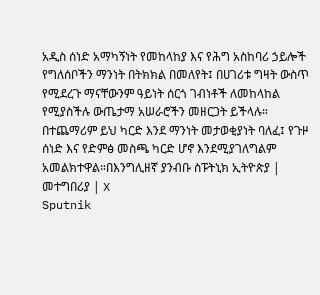አዲስ ሰነድ አማካኝነት የመከላከያ እና የሕግ አስከባሪ ኃይሎች የግለሰቦችን ማንነት በትክክል በመለየት፤ በሀገሪቱ ግዛት ውስጥ የሚደረጉ ማናቸውንም ዓይነት ሰርጎ ገብነቶች ለመከላከል የሚያስችሉ ውጤታማ አሠራሮችን መዘርጋት ይችላሉ። በተጨማሪም ይህ ካርድ እንደ ማንነት መታወቂያነት ባለፈ፤ የጉዞ ሰነድ እና የድምፅ መስጫ ካርድ ሆኖ እንደሚያገለግልም አመልክተዋል።በእንግሊዘኛ ያንብቡ ስፑትኒክ ኢትዮጵያ | መተግበሪያ | X
Sputnik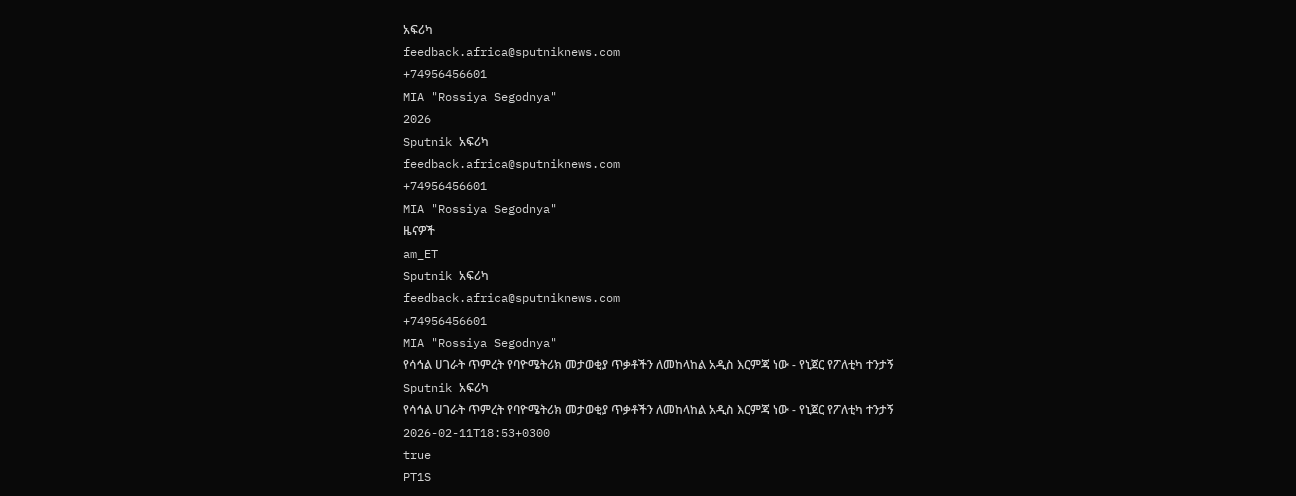አፍሪካ
feedback.africa@sputniknews.com
+74956456601
MIA "Rossiya Segodnya"
2026
Sputnik አፍሪካ
feedback.africa@sputniknews.com
+74956456601
MIA "Rossiya Segodnya"
ዜናዎች
am_ET
Sputnik አፍሪካ
feedback.africa@sputniknews.com
+74956456601
MIA "Rossiya Segodnya"
የሳኅል ሀገራት ጥምረት የባዮሜትሪክ መታወቂያ ጥቃቶችን ለመከላከል አዲስ እርምጃ ነው - የኒጀር የፖለቲካ ተንታኝ
Sputnik አፍሪካ
የሳኅል ሀገራት ጥምረት የባዮሜትሪክ መታወቂያ ጥቃቶችን ለመከላከል አዲስ እርምጃ ነው - የኒጀር የፖለቲካ ተንታኝ
2026-02-11T18:53+0300
true
PT1S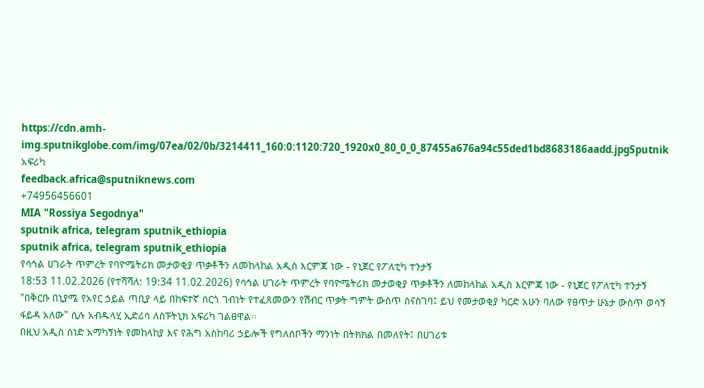https://cdn.amh-img.sputnikglobe.com/img/07ea/02/0b/3214411_160:0:1120:720_1920x0_80_0_0_87455a676a94c55ded1bd8683186aadd.jpgSputnik አፍሪካ
feedback.africa@sputniknews.com
+74956456601
MIA "Rossiya Segodnya"
sputnik africa, telegram sputnik_ethiopia
sputnik africa, telegram sputnik_ethiopia
የሳኅል ሀገራት ጥምረት የባዮሜትሪክ መታወቂያ ጥቃቶችን ለመከላከል አዲስ እርምጃ ነው - የኒጀር የፖለቲካ ተንታኝ
18:53 11.02.2026 (የተሻሻለ: 19:34 11.02.2026) የሳኅል ሀገራት ጥምረት የባዮሜትሪክ መታወቂያ ጥቃቶችን ለመከላከል አዲስ እርምጃ ነው - የኒጀር የፖለቲካ ተንታኝ
"በቅርቡ በኒያሜ የአየር ኃይል ጣቢያ ላይ በከፍተኛ ሰርጎ ገብነት የተፈጸመውን የሽብር ጥቃት ግምት ውስጥ ስናስገባ፤ ይህ የመታወቂያ ካርድ አሁን ባለው የፀጥታ ሁኔታ ውስጥ ወሳኝ ፋይዳ አለው" ሲሉ አብዱላሂ ኢድሪሳ ለስፑትኒክ አፍሪካ ገልፀዋል፡፡
በዚህ አዲስ ሰነድ አማካኝነት የመከላከያ እና የሕግ አስከባሪ ኃይሎች የግለሰቦችን ማንነት በትክክል በመለየት፤ በሀገሪቱ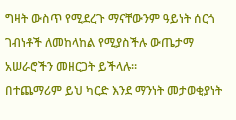ግዛት ውስጥ የሚደረጉ ማናቸውንም ዓይነት ሰርጎ ገብነቶች ለመከላከል የሚያስችሉ ውጤታማ አሠራሮችን መዘርጋት ይችላሉ።
በተጨማሪም ይህ ካርድ እንደ ማንነት መታወቂያነት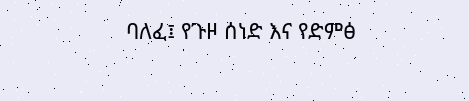ባለፈ፤ የጉዞ ሰነድ እና የድምፅ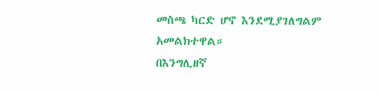መስጫ ካርድ ሆኖ እንደሚያገለግልም አመልክተዋል።
በእንግሊዘኛ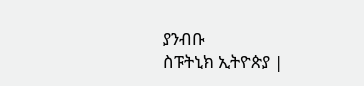ያንብቡ
ስፑትኒክ ኢትዮጵያ |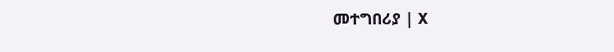መተግበሪያ | X